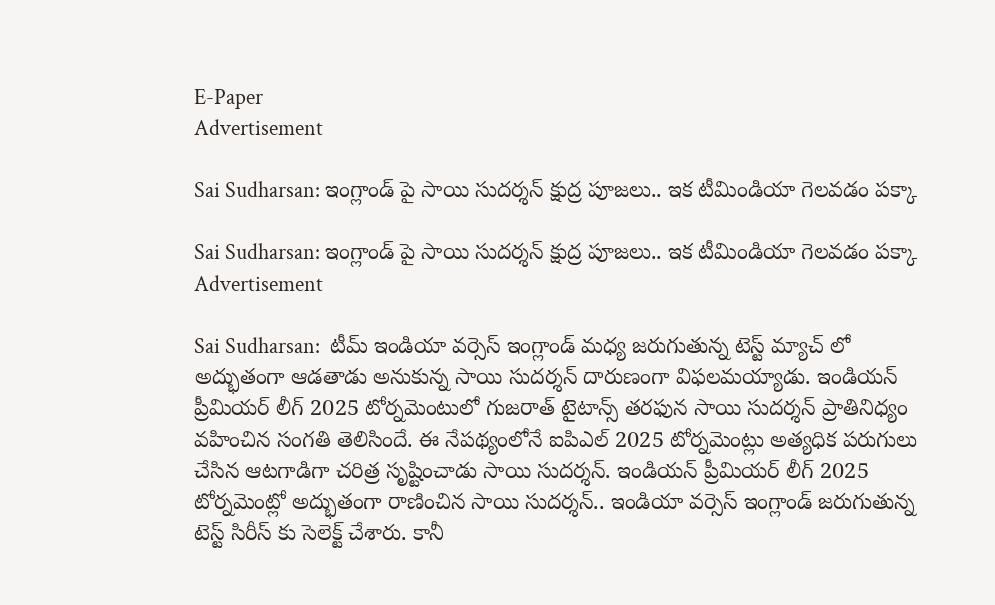E-Paper
Advertisement

Sai Sudharsan: ఇంగ్లాండ్ పై సాయి సుదర్శన్ క్షుద్ర పూజలు.. ఇక టీమిండియా గెలవడం పక్కా

Sai Sudharsan: ఇంగ్లాండ్ పై సాయి సుదర్శన్ క్షుద్ర పూజలు.. ఇక టీమిండియా గెలవడం పక్కా
Advertisement

Sai Sudharsan:  టీమ్ ఇండియా వర్సెస్ ఇంగ్లాండ్ మధ్య జరుగుతున్న టెస్ట్ మ్యాచ్ లో అద్భుతంగా ఆడతాడు అనుకున్న సాయి సుదర్శన్ దారుణంగా విఫలమయ్యాడు. ఇండియన్ ప్రీమియర్ లీగ్ 2025 టోర్నమెంటులో గుజరాత్ టైటాన్స్ తరఫున సాయి సుదర్శన్ ప్రాతినిధ్యం వహించిన సంగతి తెలిసిందే. ఈ నేపథ్యంలోనే ఐపిఎల్ 2025 టోర్నమెంట్లు అత్యధిక పరుగులు చేసిన ఆటగాడిగా చరిత్ర సృష్టించాడు సాయి సుదర్శన్. ఇండియన్ ప్రీమియర్ లీగ్ 2025 టోర్నమెంట్లో అద్భుతంగా రాణించిన సాయి సుదర్శన్.. ఇండియా వర్సెస్ ఇంగ్లాండ్ జరుగుతున్న టెస్ట్ సిరీస్ కు సెలెక్ట్ చేశారు. కానీ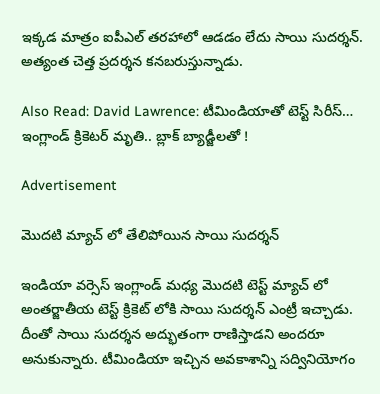ఇక్కడ మాత్రం ఐపీఎల్ తరహాలో ఆడడం లేదు సాయి సుదర్శన్. అత్యంత చెత్త ప్రదర్శన కనబరుస్తున్నాడు.

Also Read: David Lawrence: టీమిండియాతో టెస్ట్ సిరీస్… ఇంగ్లాండ్ క్రికెటర్ మృతి.. బ్లాక్ బ్యాడ్జీలతో !

Advertisement

మొదటి మ్యాచ్ లో తేలిపోయిన సాయి సుదర్శన్

ఇండియా వర్సెస్ ఇంగ్లాండ్ మధ్య మొదటి టెస్ట్ మ్యాచ్ లో అంతర్జాతీయ టెస్ట్ క్రికెట్ లోకి సాయి సుదర్శన్ ఎంట్రీ ఇచ్చాడు. దీంతో సాయి సుదర్శన అద్భుతంగా రాణిస్తాడని అందరూ అనుకున్నారు. టీమిండియా ఇచ్చిన అవకాశాన్ని సద్వినియోగం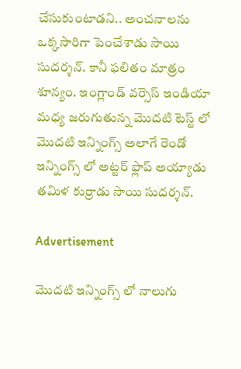చేసుకుంటాడని.. అంచనాలను ఒక్కసారిగా పెంచేశాడు సాయి సుదర్శన్. కానీ ఫలితం మాత్రం శూన్యం. ఇంగ్లాండ్ వర్సెస్ ఇండియా మధ్య జరుగుతున్న మొదటి టెస్ట్ లో మొదటి ఇన్నింగ్స్ అలాగే రెండో ఇన్నింగ్స్ లో అట్టర్ ఫ్లాప్ అయ్యాడు తమిళ కుర్రాడు సాయి సుదర్శన్.

Advertisement

మొదటి ఇన్నింగ్స్ లో నాలుగు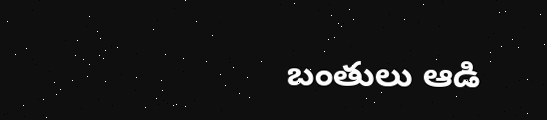బంతులు ఆడి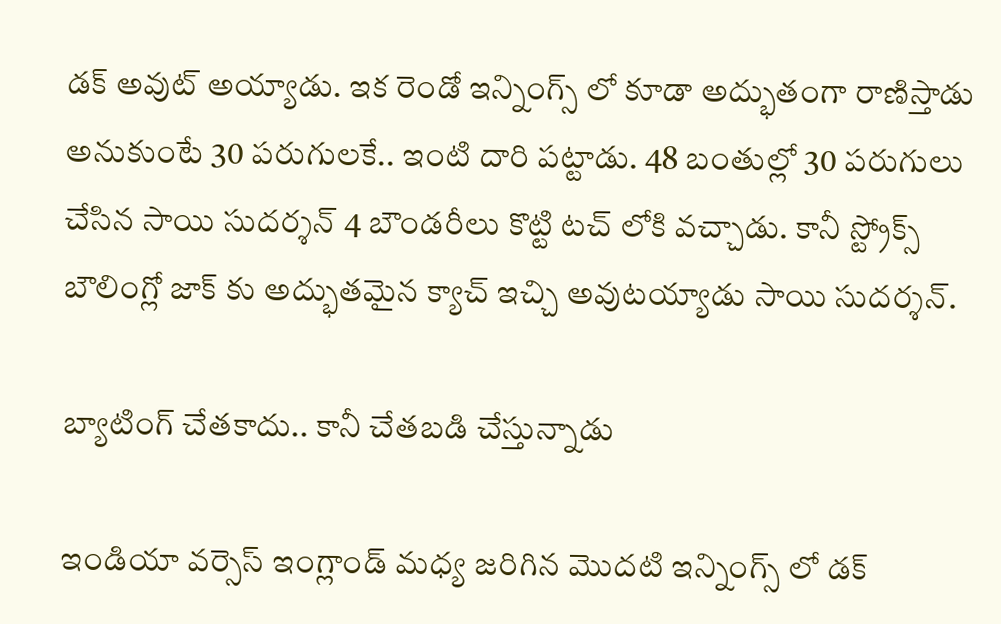డక్ అవుట్ అయ్యాడు. ఇక రెండో ఇన్నింగ్స్ లో కూడా అద్భుతంగా రాణిస్తాడు అనుకుంటే 30 పరుగులకే.. ఇంటి దారి పట్టాడు. 48 బంతుల్లో 30 పరుగులు చేసిన సాయి సుదర్శన్ 4 బౌండరీలు కొట్టి టచ్ లోకి వచ్చాడు. కానీ స్ట్రోక్స్ బౌలింగ్లో జాక్ కు అద్భుతమైన క్యాచ్ ఇచ్చి అవుటయ్యాడు సాయి సుదర్శన్.

బ్యాటింగ్ చేతకాదు.. కానీ చేతబడి చేస్తున్నాడు

ఇండియా వర్సెస్ ఇంగ్లాండ్ మధ్య జరిగిన మొదటి ఇన్నింగ్స్ లో డక్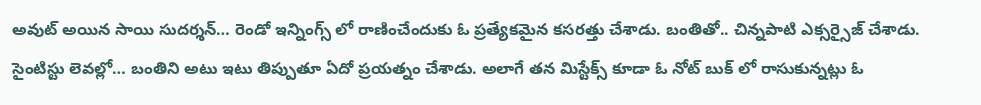అవుట్ అయిన సాయి సుదర్శన్… రెండో ఇన్నింగ్స్ లో రాణించేందుకు ఓ ప్రత్యేకమైన కసరత్తు చేశాడు. బంతితో.. చిన్నపాటి ఎక్సర్సైజ్ చేశాడు. సైంటిస్టు లెవల్లో… బంతిని అటు ఇటు తిప్పుతూ ఏదో ప్రయత్నం చేశాడు. అలాగే తన మిస్టేక్స్ కూడా ఓ నోట్ బుక్ లో రాసుకున్నట్లు ఓ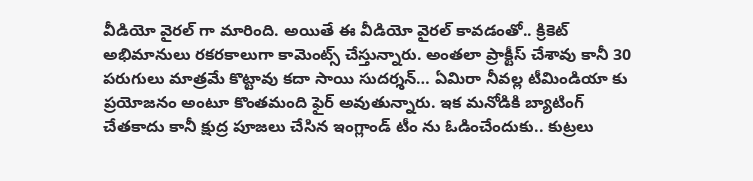వీడియో వైరల్ గా మారింది. అయితే ఈ వీడియో వైరల్ కావడంతో.. క్రికెట్ అభిమానులు రకరకాలుగా కామెంట్స్ చేస్తున్నారు. అంతలా ప్రాక్టీస్ చేశావు కానీ 30 పరుగులు మాత్రమే కొట్టావు కదా సాయి సుదర్శన్… ఏమిరా నీవల్ల టీమిండియా కు ప్రయోజనం అంటూ కొంతమంది ఫైర్ అవుతున్నారు. ఇక మనోడికి బ్యాటింగ్ చేతకాదు కానీ క్షుద్ర పూజలు చేసిన ఇంగ్లాండ్ టీం ను ఓడించేందుకు.. కుట్రలు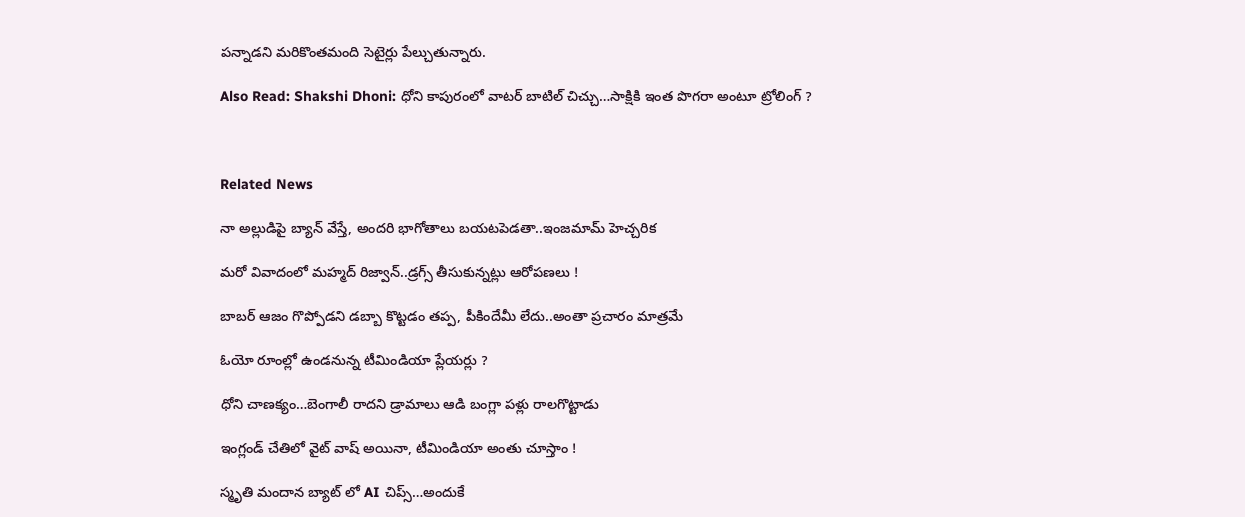పన్నాడని మరికొంతమంది సెటైర్లు పేల్చుతున్నారు.

Also Read: Shakshi Dhoni: ధోని కాపురంలో వాటర్ బాటిల్ చిచ్చు…సాక్షికి ఇంత పొగరా అంటూ ట్రోలింగ్ ?



Related News

నా అల్లుడిపై బ్యాన్ వేస్తే, అంద‌రి భాగోతాలు బ‌య‌ట‌పెడ‌తా..ఇంజ‌మామ్ హెచ్చ‌రిక‌

మ‌రో వివాదంలో మ‌హ్మ‌ద్ రిజ్వాన్..డ్ర‌గ్స్ తీసుకున్న‌ట్లు ఆరోప‌ణ‌లు !

బాబ‌ర్ ఆజం గొప్పోడని డ‌బ్బా కొట్ట‌డం త‌ప్ప‌, పీకిందేమీ లేదు..అంతా ప్ర‌చారం మాత్ర‌మే

ఓయో రూంల్లో ఉండ‌నున్న టీమిండియా ప్లేయ‌ర్లు ?

ధోని చాణ‌క్యం…బెంగాలీ రాద‌ని డ్రామాలు ఆడి బంగ్లా ప‌ళ్లు రాలగొట్టాడు

ఇంగ్లండ్ చేతిలో వైట్ వాష్ అయినా, టీమిండియా అంతు చూస్తాం !

స్మృతి మందాన‌ బ్యాట్ లో AI చిప్స్…అందుకే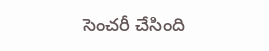సెంచ‌రీ చేసింది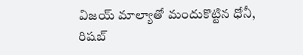విజయ్ మాల్యాతో మందుకొట్టిన ధోనీ, రిషబ్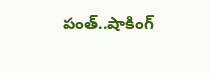పంత్..షాకింగ్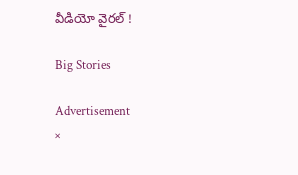వీడియో వైర‌ల్ !

Big Stories

Advertisement
×